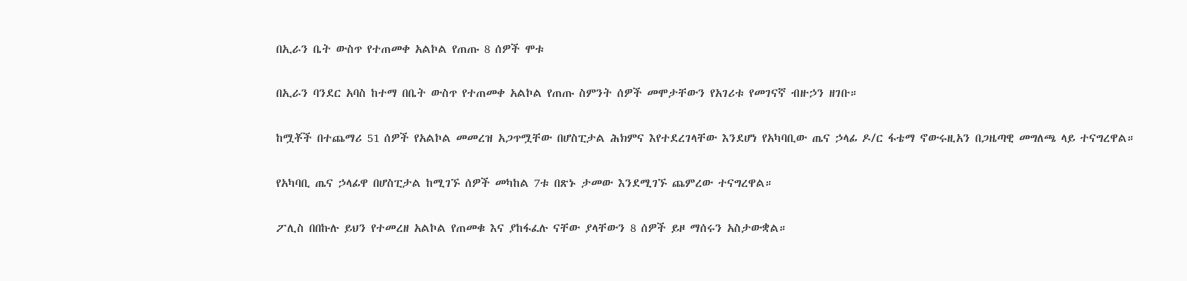በኢራን ቤት ውስጥ የተጠመቀ አልኮል የጠጡ 8 ሰዎች ሞቱ

በኢራን ባንደር አባስ ከተማ በቤት ውስጥ የተጠመቀ አልኮል የጠጡ ስምንት ሰዎች መሞታቸውን የአገሪቱ የመገናኛ ብዙኃን ዘገቡ።

ከሟቾች በተጨማሪ 51 ሰዎች የአልኮል መመረዝ አጋጥሟቸው በሆስፒታል ሕክምና እየተደረገላቸው እንደሆነ የአካባቢው ጤና ኃላፊ ዶ/ር ፋቴማ ኖውሩዚአን በጋዜጣዊ መግለጫ ላይ ተናግረዋል።

የአካባቢ ጤና ኃላፊዋ በሆስፒታል ከሚገኙ ሰዎች መካከል 7ቱ በጽኑ ታመው እንደሚገኙ ጨምረው ተናግረዋል።

ፖሊስ በበኩሉ ይህን የተመረዘ አልኮል የጠመቁ እና ያከፋፈሉ ናቸው ያላቸውን 8 ሰዎች ይዞ ማሰሩን አስታውቋል።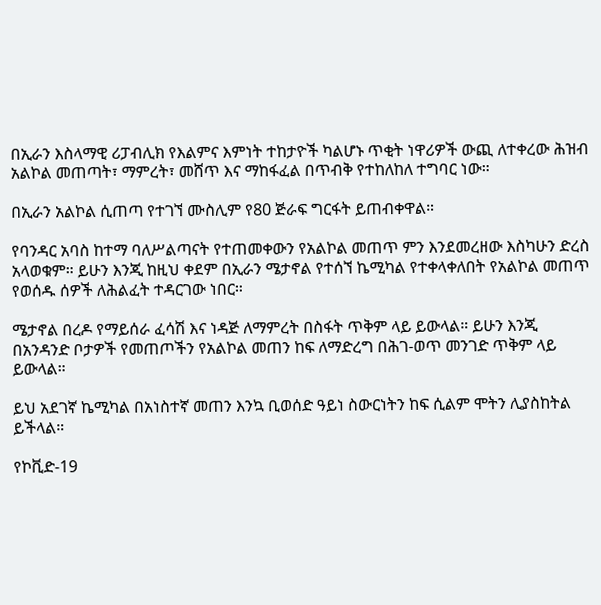በኢራን እስላማዊ ሪፓብሊክ የእልምና እምነት ተከታዮች ካልሆኑ ጥቂት ነዋሪዎች ውጪ ለተቀረው ሕዝብ አልኮል መጠጣት፣ ማምረት፣ መሸጥ እና ማከፋፈል በጥብቅ የተከለከለ ተግባር ነው።

በኢራን አልኮል ሲጠጣ የተገኘ ሙስሊም የ80 ጅራፍ ግርፋት ይጠብቀዋል።

የባንዳር አባስ ከተማ ባለሥልጣናት የተጠመቀውን የአልኮል መጠጥ ምን እንደመረዘው እስካሁን ድረስ አላወቁም። ይሁን እንጂ ከዚህ ቀደም በኢራን ሜታኖል የተሰኘ ኬሚካል የተቀላቀለበት የአልኮል መጠጥ የወሰዱ ሰዎች ለሕልፈት ተዳርገው ነበር።

ሜታኖል በረዶ የማይሰራ ፈሳሽ እና ነዳጅ ለማምረት በስፋት ጥቅም ላይ ይውላል። ይሁን እንጂ በአንዳንድ ቦታዎች የመጠጦችን የአልኮል መጠን ከፍ ለማድረግ በሕገ-ወጥ መንገድ ጥቅም ላይ ይውላል።

ይህ አደገኛ ኬሚካል በአነስተኛ መጠን እንኳ ቢወሰድ ዓይነ ስውርነትን ከፍ ሲልም ሞትን ሊያስከትል ይችላል።

የኮቪድ-19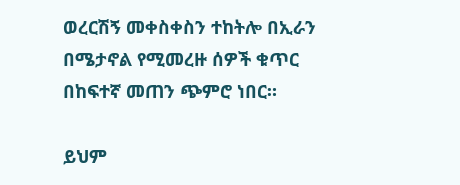ወረርሽኝ መቀስቀስን ተከትሎ በኢራን በሜታኖል የሚመረዙ ሰዎች ቁጥር በከፍተኛ መጠን ጭምሮ ነበር።

ይህም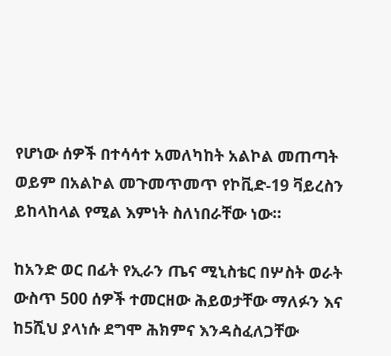የሆነው ሰዎች በተሳሳተ አመለካከት አልኮል መጠጣት ወይም በአልኮል መጉመጥመጥ የኮቪድ-19 ቫይረስን ይከላከላል የሚል እምነት ስለነበራቸው ነው።

ከአንድ ወር በፊት የኢራን ጤና ሚኒስቴር በሦስት ወራት ውስጥ 500 ሰዎች ተመርዘው ሕይወታቸው ማለፉን እና ከ5ሺህ ያላነሱ ደግሞ ሕክምና እንዳስፈለጋቸው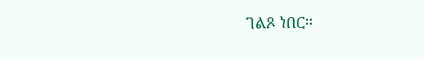ገልጾ ነበር።